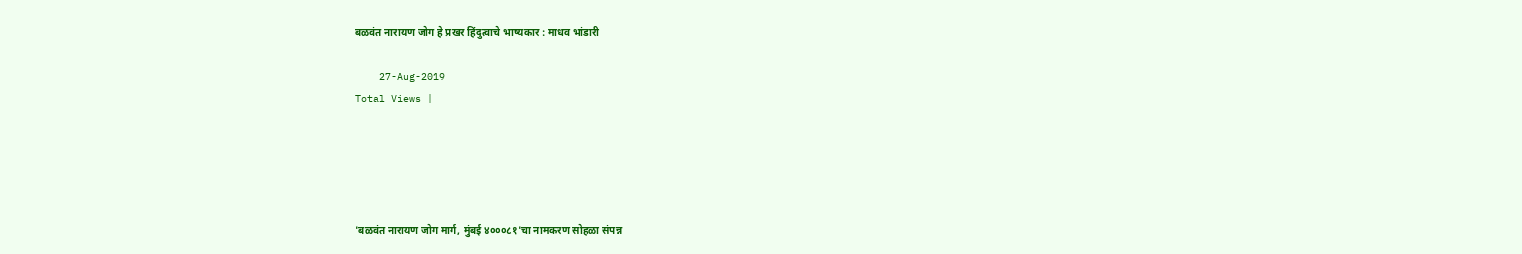बळवंत नारायण जोग हे प्रखर हिंदुत्वाचे भाष्यकार : माधव भांडारी

    27-Aug-2019
Total Views |





'बळवंत नारायण जोग मार्ग, मुंबई ४०००८१'चा नामकरण सोहळा संपन्न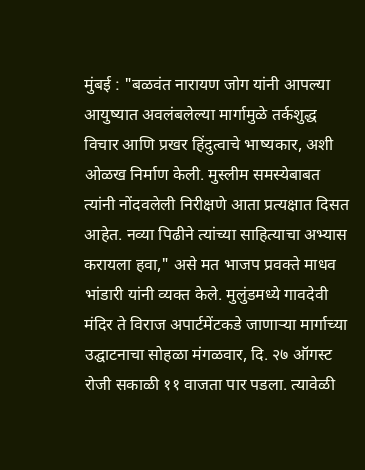मुंबई : "बळवंत नारायण जोग यांनी आपल्या आयुष्यात अवलंबलेल्या मार्गामुळे तर्कशुद्ध विचार आणि प्रखर हिंदुत्वाचे भाष्यकार, अशी ओळख निर्माण केली. मुस्लीम समस्येबाबत त्यांनी नोंदवलेली निरीक्षणे आता प्रत्यक्षात दिसत आहेत. नव्या पिढीने त्यांच्या साहित्याचा अभ्यास करायला हवा," असे मत भाजप प्रवक्ते माधव भांडारी यांनी व्यक्त केले. मुलुंडमध्ये गावदेवी मंदिर ते विराज अपार्टमेंटकडे जाणार्‍या मार्गाच्या उद्घाटनाचा सोहळा मंगळवार, दि. २७ ऑगस्ट रोजी सकाळी ११ वाजता पार पडला. त्यावेळी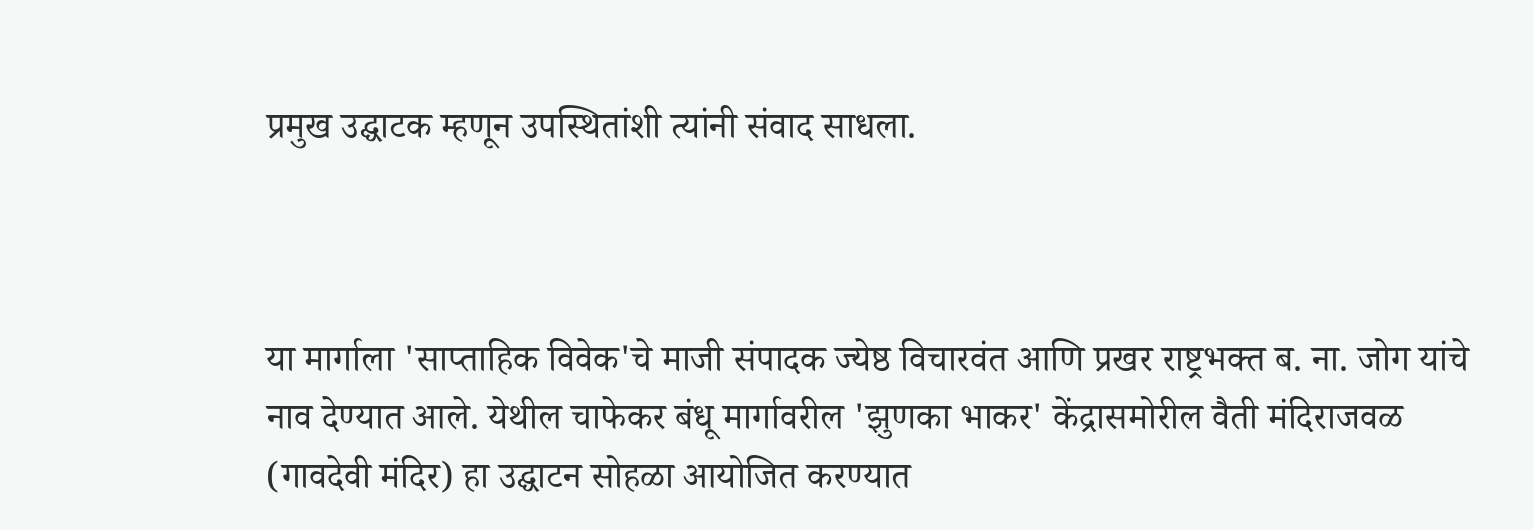प्रमुख उद्घाटक म्हणून उपस्थितांशी त्यांनी संवाद साधला.



या मार्गाला 'साप्ताहिक विवेक'चे माजी संपादक ज्येष्ठ विचारवंत आणि प्रखर राष्ट्रभक्त ब. ना. जोग यांचे नाव देण्यात आले. येथील चाफेकर बंधू मार्गावरील 'झुणका भाकर' केंद्रासमोरील वैती मंदिराजवळ (गावदेवी मंदिर) हा उद्घाटन सोहळा आयोजित करण्यात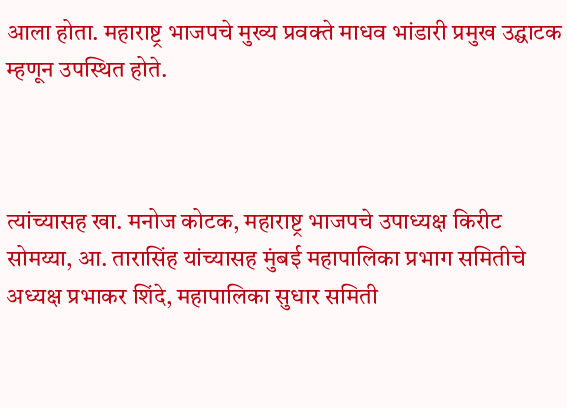आला होता. महाराष्ट्र भाजपचे मुख्य प्रवक्ते माधव भांडारी प्रमुख उद्घाटक म्हणून उपस्थित होते.



त्यांच्यासह खा. मनोज कोटक, महाराष्ट्र भाजपचे उपाध्यक्ष किरीट सोमय्या, आ. तारासिंह यांच्यासह मुंबई महापालिका प्रभाग समितीचे अध्यक्ष प्रभाकर शिंदे, महापालिका सुधार समिती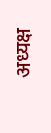अध्यक्ष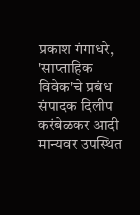प्रकाश गंगाधरे, 'साप्ताहिक विवेक'चे प्रबंध संपादक दिलीप करंबेळकर आदी मान्यवर उपस्थित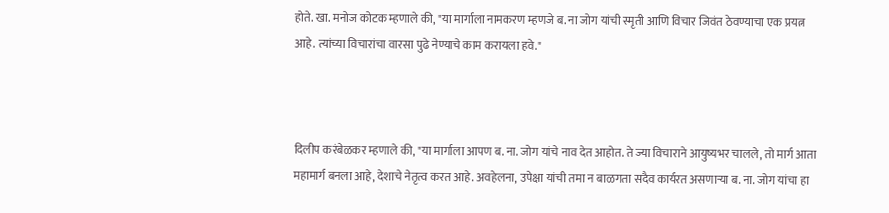होते. खा. मनोज कोटक म्हणाले की, "या मार्गाला नामकरण म्हणजे ब. ना जोग यांची स्मृती आणि विचार जिवंत ठेवण्याचा एक प्रयत्न आहे. त्यांच्या विचारांचा वारसा पुढे नेण्याचे काम करायला हवे."



दिलीप करंबेळकर म्हणाले की, "या मार्गाला आपण ब. ना. जोग यांचे नाव देत आहोत. ते ज्या विचाराने आयुष्यभर चालले, तो मार्ग आता महामार्ग बनला आहे, देशाचे नेतृत्व करत आहे. अवहेलना, उपेक्षा यांची तमा न बाळगता सदैव कार्यरत असणार्‍या ब. ना. जोग यांचा हा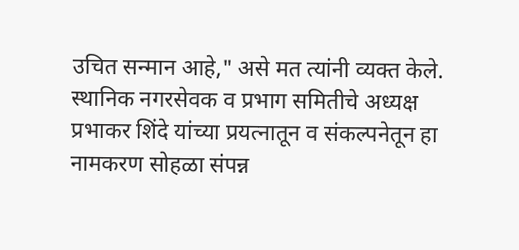उचित सन्मान आहे," असे मत त्यांनी व्यक्त केले. स्थानिक नगरसेवक व प्रभाग समितीचे अध्यक्ष प्रभाकर शिंदे यांच्या प्रयत्नातून व संकल्पनेतून हा नामकरण सोहळा संपन्न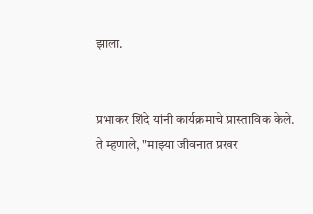झाला.


प्रभाकर शिंदे यांनी कार्यक्रमाचे प्रास्ताविक केले. ते म्हणाले, "माझ्या जीवनात प्रखर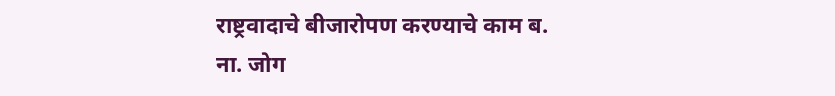राष्ट्रवादाचे बीजारोपण करण्याचे काम ब. ना. जोग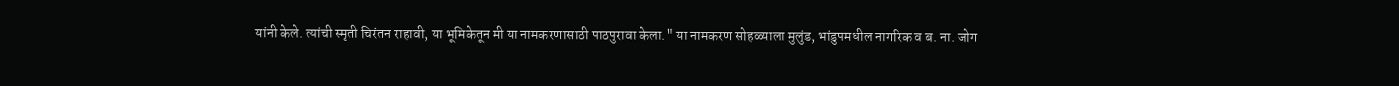यांनी केले. त्यांची स्मृती चिरंतन राहावी, या भूमिकेतून मी या नामकरणासाठी पाठपुरावा केला." या नामकरण सोहळ्याला मुलुंड, भांडुपमधील नागरिक व ब. ना. जोग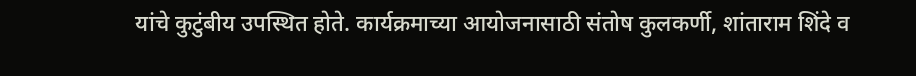यांचे कुटुंबीय उपस्थित होते. कार्यक्रमाच्या आयोजनासाठी संतोष कुलकर्णी, शांताराम शिंदे व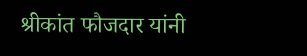श्रीकांत फौजदार यांनी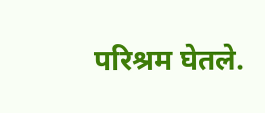परिश्रम घेतले.